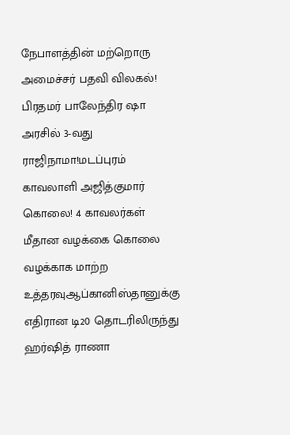நேபாளத்தின் மற்றொரு அமைச்சர் பதவி விலகல்! பிரதமர் பாலேந்திர ஷா அரசில் 3-வது ராஜிநாமா!மடப்புரம் காவலாளி அஜித்குமார் கொலை! 4 காவலர்கள் மீதான வழக்கை கொலை வழக்காக மாற்ற உத்தரவுஆப்கானிஸ்தானுக்கு எதிரான டி20 தொடரிலிருந்து ஹர்ஷித் ராணா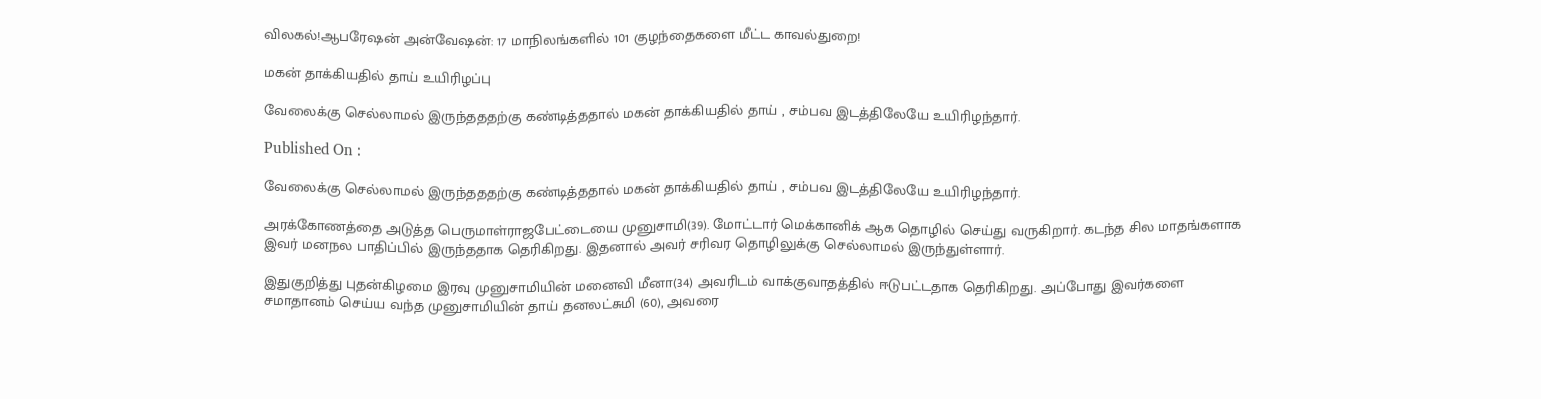விலகல்!ஆபரேஷன் அன்வேஷன்: 17 மாநிலங்களில் 101 குழந்தைகளை மீட்ட காவல்துறை!

மகன் தாக்கியதில் தாய் உயிரிழப்பு

வேலைக்கு செல்லாமல் இருந்தததற்கு கண்டித்ததால் மகன் தாக்கியதில் தாய் , சம்பவ இடத்திலேயே உயிரிழந்தார்.

Published On :

வேலைக்கு செல்லாமல் இருந்தததற்கு கண்டித்ததால் மகன் தாக்கியதில் தாய் , சம்பவ இடத்திலேயே உயிரிழந்தார்.

அரக்கோணத்தை அடுத்த பெருமாள்ராஜபேட்டையை முனுசாமி(39). மோட்டார் மெக்கானிக் ஆக தொழில் செய்து வருகிறார். கடந்த சில மாதங்களாக இவர் மனநல பாதிப்பில் இருந்ததாக தெரிகிறது. இதனால் அவர் சரிவர தொழிலுக்கு செல்லாமல் இருந்துள்ளார்.

இதுகுறித்து புதன்கிழமை இரவு முனுசாமியின் மனைவி மீனா(34) அவரிடம் வாக்குவாதத்தில் ஈடுபட்டதாக தெரிகிறது. அப்போது இவர்களை சமாதானம் செய்ய வந்த முனுசாமியின் தாய் தனலட்சுமி (60), அவரை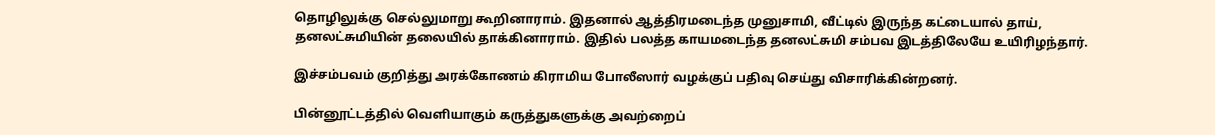தொழிலுக்கு செல்லுமாறு கூறினாராம். இதனால் ஆத்திரமடைந்த முனுசாமி, வீட்டில் இருந்த கட்டையால் தாய், தனலட்சுமியின் தலையில் தாக்கினாராம். இதில் பலத்த காயமடைந்த தனலட்சுமி சம்பவ இடத்திலேயே உயிரிழந்தார்.

இச்சம்பவம் குறித்து அரக்கோணம் கிராமிய போலீஸார் வழக்குப் பதிவு செய்து விசாரிக்கின்றனர்.

பின்னூட்டத்தில் வெளியாகும் கருத்துகளுக்கு அவற்றைப்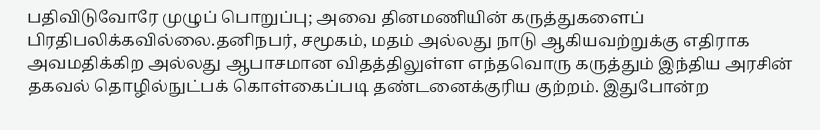பதிவிடுவோரே முழுப் பொறுப்பு; அவை தினமணியின் கருத்துகளைப் பிரதிபலிக்கவில்லை.தனிநபர், சமூகம், மதம் அல்லது நாடு ஆகியவற்றுக்கு எதிராக அவமதிக்கிற அல்லது ஆபாசமான விதத்திலுள்ள எந்தவொரு கருத்தும் இந்திய அரசின் தகவல் தொழில்நுட்பக் கொள்கைப்படி தண்டனைக்குரிய குற்றம். இதுபோன்ற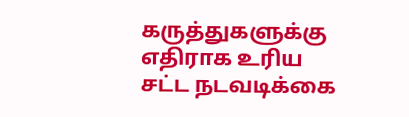கருத்துகளுக்கு எதிராக உரிய சட்ட நடவடிக்கை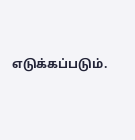எடுக்கப்படும்.